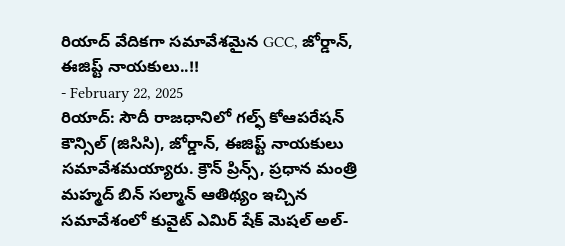రియాద్ వేదికగా సమావేశమైన GCC, జోర్డాన్, ఈజిప్ట్ నాయకులు..!!
- February 22, 2025
రియాద్: సౌదీ రాజధానిలో గల్ఫ్ కోఆపరేషన్ కౌన్సిల్ (జిసిసి), జోర్డాన్, ఈజిప్ట్ నాయకులు సమావేశమయ్యారు. క్రౌన్ ప్రిన్స్, ప్రధాన మంత్రి మహ్మద్ బిన్ సల్మాన్ ఆతిథ్యం ఇచ్చిన సమావేశంలో కువైట్ ఎమిర్ షేక్ మెషల్ అల్-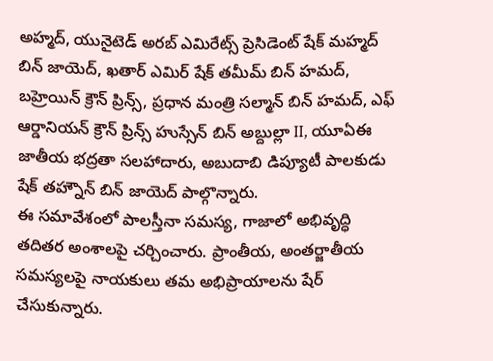అహ్మద్, యునైటెడ్ అరబ్ ఎమిరేట్స్ ప్రెసిడెంట్ షేక్ మహ్మద్ బిన్ జాయెద్, ఖతార్ ఎమిర్ షేక్ తమీమ్ బిన్ హమద్, బహ్రెయిన్ క్రౌన్ ప్రిన్స్, ప్రధాన మంత్రి సల్మాన్ బిన్ హమద్, ఎఫ్ ఆర్డానియన్ క్రౌన్ ప్రిన్స్ హుస్సేన్ బిన్ అబ్దుల్లా II, యూఏఈ జాతీయ భద్రతా సలహాదారు, అబుదాబి డిప్యూటీ పాలకుడు షేక్ తహ్నౌన్ బిన్ జాయెద్ పాల్గొన్నారు.
ఈ సమావేశంలో పాలస్తీనా సమస్య, గాజాలో అభివృద్ధి తదితర అంశాలపై చర్చించారు. ప్రాంతీయ, అంతర్జాతీయ సమస్యలపై నాయకులు తమ అభిప్రాయాలను షేర్ చేసుకున్నారు.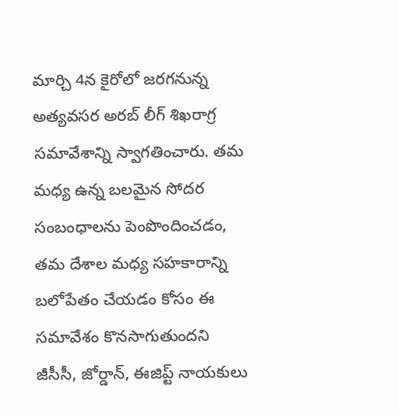మార్చి 4న కైరోలో జరగనున్న అత్యవసర అరబ్ లీగ్ శిఖరాగ్ర సమావేశాన్ని స్వాగతించారు. తమ మధ్య ఉన్న బలమైన సోదర సంబంధాలను పెంపొందించడం, తమ దేశాల మధ్య సహకారాన్ని బలోపేతం చేయడం కోసం ఈ సమావేశం కొనసాగుతుందని జీసీసీ, జోర్డాన్, ఈజిప్ట్ నాయకులు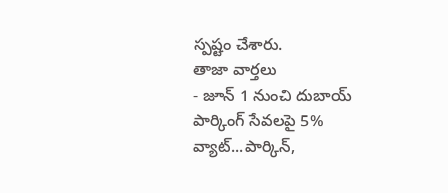స్పష్టం చేశారు.
తాజా వార్తలు
- జూన్ 1 నుంచి దుబాయ్ పార్కింగ్ సేవలపై 5% వ్యాట్...పార్కిన్,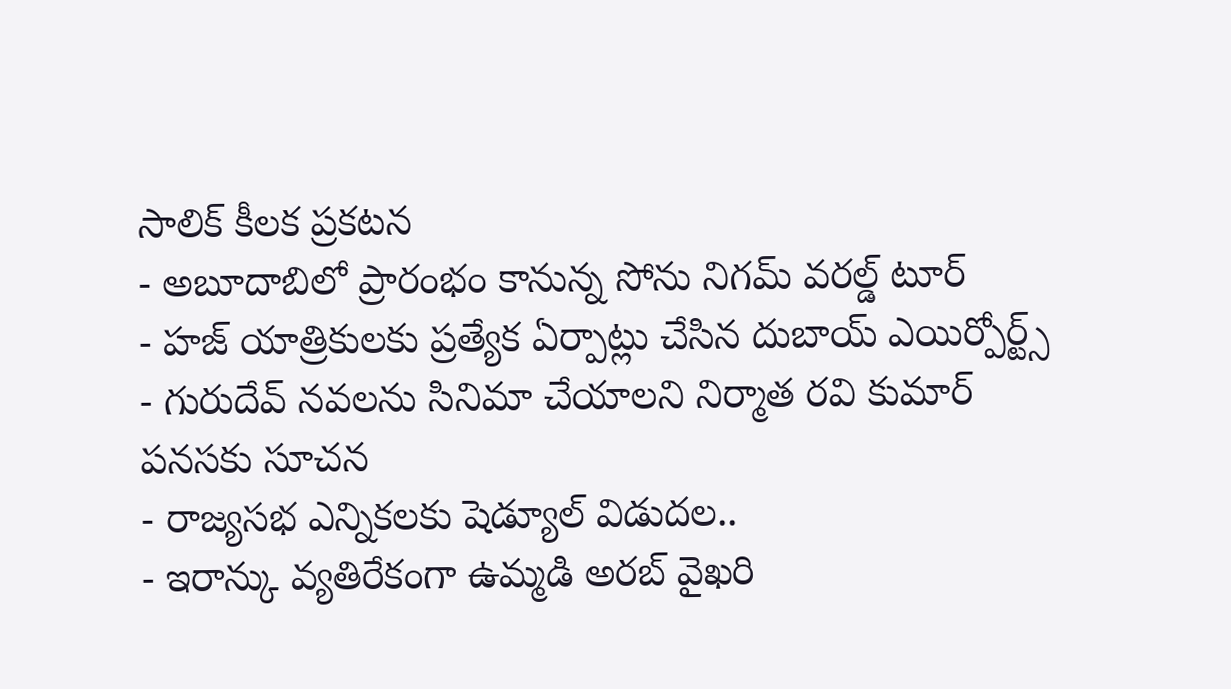సాలిక్ కీలక ప్రకటన
- అబూదాబిలో ప్రారంభం కానున్న సోను నిగమ్ వరల్డ్ టూర్
- హజ్ యాత్రికులకు ప్రత్యేక ఏర్పాట్లు చేసిన దుబాయ్ ఎయిర్పోర్ట్స్
- గురుదేవ్ నవలను సినిమా చేయాలని నిర్మాత రవి కుమార్ పనసకు సూచన
- రాజ్యసభ ఎన్నికలకు షెడ్యూల్ విడుదల..
- ఇరాన్కు వ్యతిరేకంగా ఉమ్మడి అరబ్ వైఖరి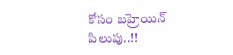కోసం బహ్రెయిన్ పిలుపు..!!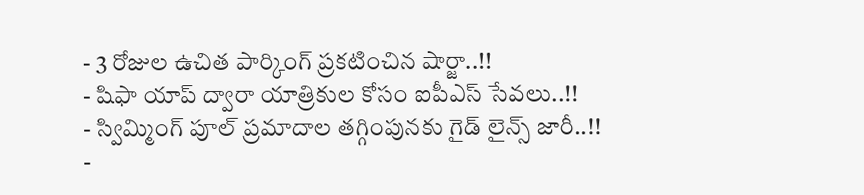- 3 రోజుల ఉచిత పార్కింగ్ ప్రకటించిన షార్జా..!!
- షిఫా యాప్ ద్వారా యాత్రికుల కోసం ఐపీఎస్ సేవలు..!!
- స్విమ్మింగ్ పూల్ ప్రమాదాల తగ్గింపునకు గైడ్ లైన్స్ జారీ..!!
-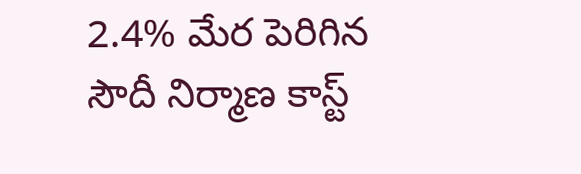2.4% మేర పెరిగిన సౌదీ నిర్మాణ కాస్ట్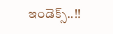ఇండెక్స్..!!